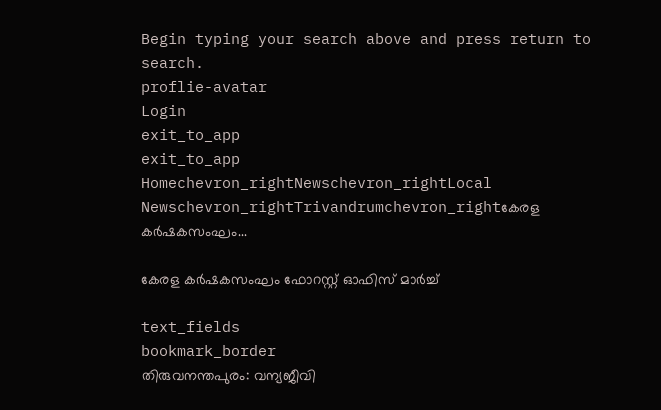Begin typing your search above and press return to search.
proflie-avatar
Login
exit_to_app
exit_to_app
Homechevron_rightNewschevron_rightLocal Newschevron_rightTrivandrumchevron_rightകേരള കർഷകസംഘം...

കേരള കർഷകസംഘം ഫോറസ്റ്റ് ഓഫിസ് മാർച്ച്

text_fields
bookmark_border
തിരുവനന്തപുരം: വന്യജീവി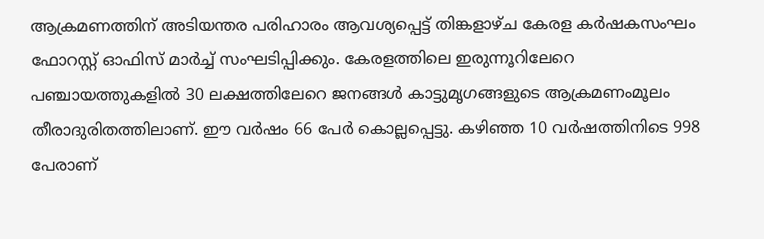ആക്രമണത്തിന് അടിയന്തര പരിഹാരം ആവശ്യപ്പെട്ട് തിങ്കളാഴ്ച കേരള കർഷകസംഘം ഫോറസ്റ്റ് ഓഫിസ് മാർച്ച് സംഘടിപ്പിക്കും. കേരളത്തിലെ ഇരുന്നൂറിലേറെ പഞ്ചായത്തുകളിൽ 30 ലക്ഷത്തിലേറെ ജനങ്ങൾ കാട്ടുമൃഗങ്ങളുടെ ആക്രമണംമൂലം തീരാദുരിതത്തിലാണ്. ഈ വർഷം 66 പേർ കൊല്ലപ്പെട്ടു. കഴിഞ്ഞ 10 വർഷത്തിനിടെ 998 പേരാണ്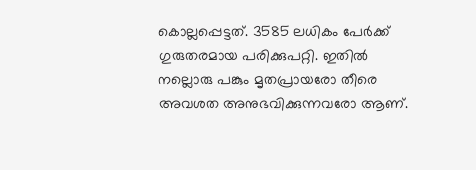കൊല്ലപ്പെട്ടത്. 3585 ലധികം പേർക്ക് ഗുരുതരമായ പരിക്കുപറ്റി. ഇതിൽ നല്ലൊരു പങ്കും മൃതപ്രായരോ തീരെ അവശത അനുഭവിക്കുന്നവരോ ആണ്.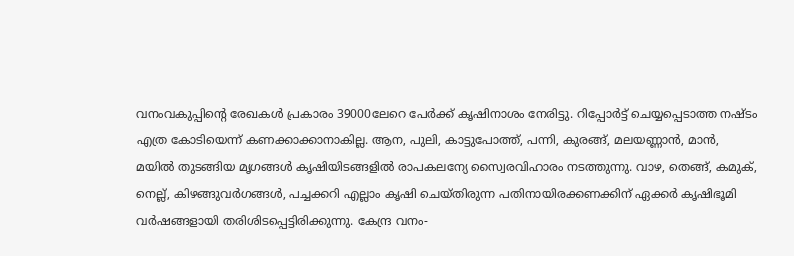വനംവകുപ്പിന്‍റെ രേഖകൾ പ്രകാരം 39000ലേറെ പേർക്ക് കൃഷിനാശം നേരിട്ടു. റിപ്പോർട്ട് ചെയ്യപ്പെടാത്ത നഷ്ടം എത്ര കോടിയെന്ന് കണക്കാക്കാനാകില്ല. ആന, പുലി, കാട്ടുപോത്ത്, പന്നി, കുരങ്ങ്, മലയണ്ണാൻ, മാൻ, മയിൽ തുടങ്ങിയ മൃഗങ്ങൾ കൃഷിയിടങ്ങളിൽ രാപകലന്യേ സ്വൈരവിഹാരം നടത്തുന്നു. വാഴ, തെങ്ങ്, കമുക്, നെല്ല്, കിഴങ്ങുവർഗങ്ങൾ, പച്ചക്കറി എല്ലാം കൃഷി ചെയ്തിരുന്ന പതിനായിരക്കണക്കിന് ഏക്കർ കൃഷിഭൂമി വർഷങ്ങളായി തരിശിടപ്പെട്ടിരിക്കുന്നു. കേന്ദ്ര വനം-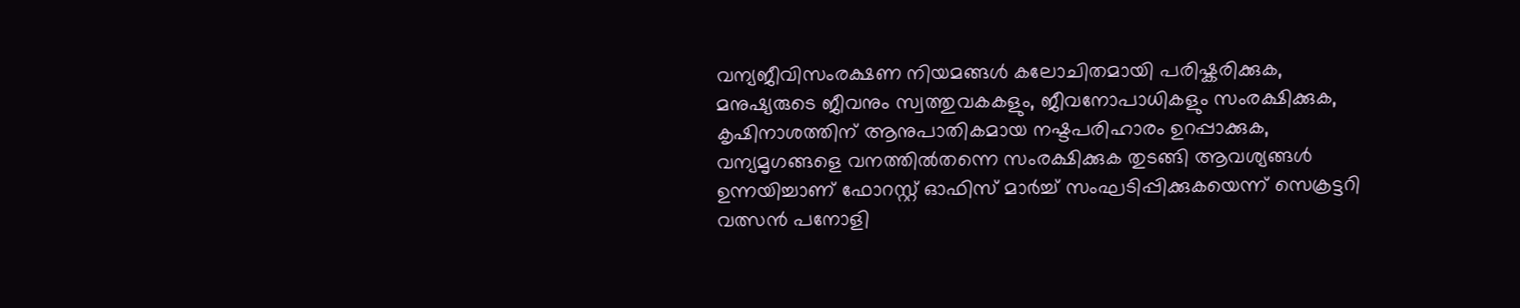വന്യജീവിസംരക്ഷണ നിയമങ്ങൾ കലോചിതമായി പരിഷ്കരിക്കുക, മനുഷ്യരുടെ ജീവനും സ്വത്തുവകകളും, ജീവനോപാധികളും സംരക്ഷിക്കുക, കൃഷിനാശത്തിന് ആനുപാതികമായ നഷ്ടപരിഹാരം ഉറപ്പാക്കുക, വന്യമൃഗങ്ങളെ വനത്തിൽതന്നെ സംരക്ഷിക്കുക തുടങ്ങി ആവശ്യങ്ങൾ ഉന്നയിച്ചാണ് ഫോറസ്റ്റ് ഓഫിസ് മാർച്ച് സംഘടിപ്പിക്കുകയെന്ന് സെക്രട്ടറി വത്സൻ പനോളി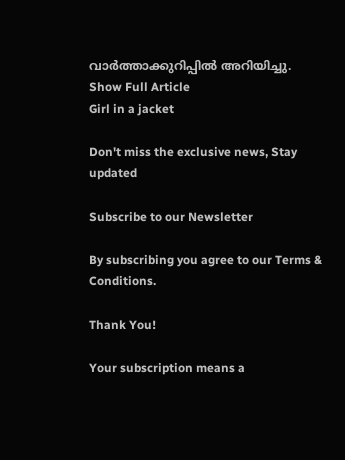വാർത്താക്കുറിപ്പിൽ അറിയിച്ചു.
Show Full Article
Girl in a jacket

Don't miss the exclusive news, Stay updated

Subscribe to our Newsletter

By subscribing you agree to our Terms & Conditions.

Thank You!

Your subscription means a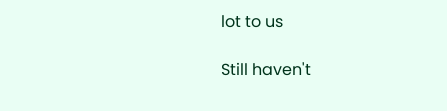lot to us

Still haven't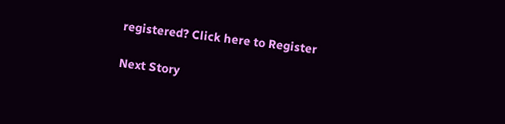registered? Click here to Register

Next Story